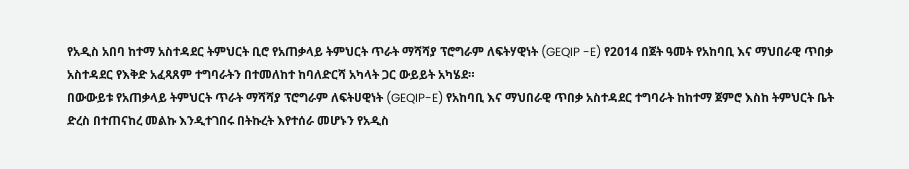የአዲስ አበባ ከተማ አስተዳደር ትምህርት ቢሮ የአጠቃላይ ትምህርት ጥራት ማሻሻያ ፕሮግራም ለፍትሃዊነት (GEQIP -E) የ2014 በጀት ዓመት የአከባቢ እና ማህበራዊ ጥበቃ አስተዳደር የእቅድ አፈጻጸም ተግባራትን በተመለከተ ከባለድርሻ አካላት ጋር ውይይት አካሄደ።
በውውይቱ የአጠቃላይ ትምህርት ጥራት ማሻሻያ ፕሮግራም ለፍትሀዊነት (GEQIP-E) የአከባቢ እና ማህበራዊ ጥበቃ አስተዳደር ተግባራት ከከተማ ጀምሮ እስከ ትምህርት ቤት ድረስ በተጠናከረ መልኩ እንዲተገበሩ በትኩረት እየተሰራ መሆኑን የአዲስ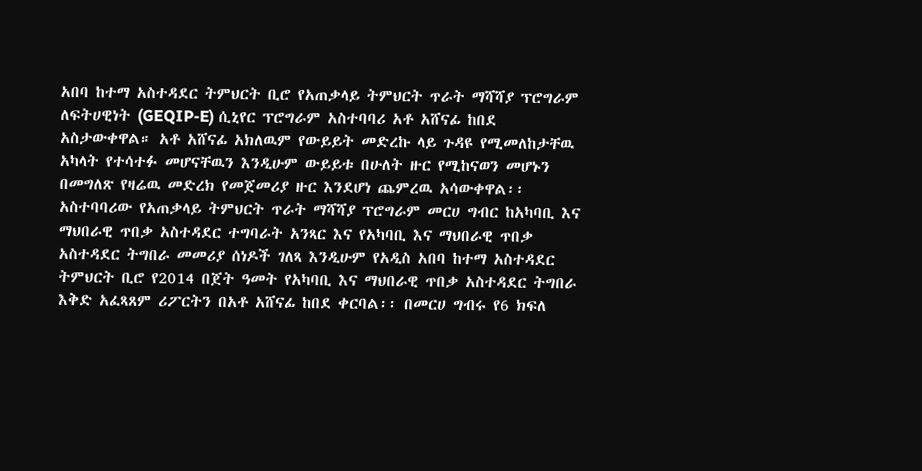አበባ ከተማ አስተዳደር ትምህርት ቢሮ የአጠቃላይ ትምህርት ጥራት ማሻሻያ ፕሮግራም ለፍትሀዊነት (GEQIP-E) ሲኒየር ፕሮግራም አስተባባሪ አቶ አሸናፊ ከበደ አስታውቀዋል። አቶ አሸናፊ አክለዉም የውይይት መድረኩ ላይ ጉዳዩ የሚመለከታቸዉ አካላት የተሳተፉ መሆናቸዉን እንዲሁም ውይይቱ በሁለት ዙር የሚከናወን መሆኑን በመግለጽ የዛሬዉ መድረክ የመጀመሪያ ዙር እንደሆነ ጨምረዉ አሳውቀዋል፡፡
አስተባባሪው የአጠቃላይ ትምህርት ጥራት ማሻሻያ ፕሮግራም መርሀ ግብር ከአካባቢ እና ማህበራዊ ጥበቃ አስተዳደር ተግባራት አንጻር እና የአካባቢ እና ማህበራዊ ጥበቃ አስተዳደር ትግበራ መመሪያ ሰነዶች ገለጻ እንዲሁም የአዲስ አበባ ከተማ አስተዳደር ትምህርት ቢሮ የ2014 በጀት ዓመት የአካባቢ እና ማህበራዊ ጥበቃ አስተዳደር ትግበራ እቅድ አፈጻጸም ሪፖርትን በአቶ አሸናፊ ከበደ ቀርባል፡፡ በመርሀ ግብሩ የ6 ክፍለ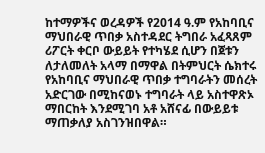ከተማዎችና ወረዳዎች የ2014 ዓ.ም የአከባቢና ማህበራዊ ጥበቃ አስተዳደር ትግበራ አፈጻጸም ሪፖርት ቀርቦ ውይይት የተካሄደ ሲሆን በጀቱን ለታለመለት አላማ በማዋል በትምህርት ሴክተሩ የአከባቢና ማህበራዊ ጥበቃ ተግባራትን መሰረት አድርገው በሚከናወኑ ተግባራት ላይ አስተዋጽኦ ማበርከት እንደሚገባ አቶ አሸናፊ በውይይቱ ማጠቃለያ አስገንዝበዋል።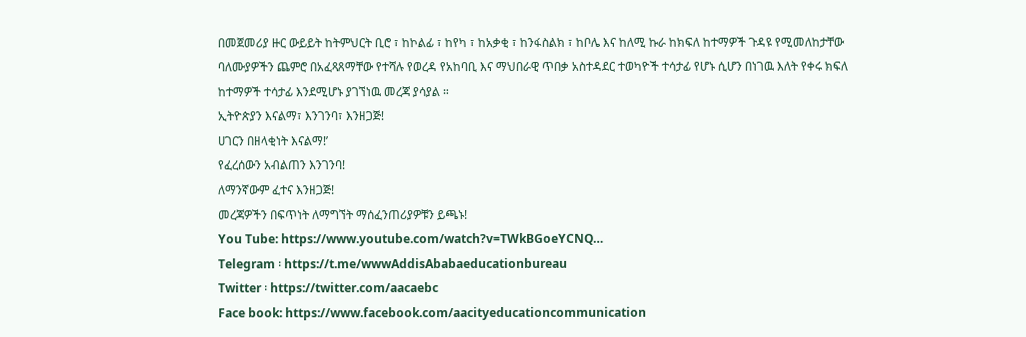በመጀመሪያ ዙር ውይይት ከትምህርት ቢሮ ፣ ከኮልፊ ፣ ከየካ ፣ ከአቃቂ ፣ ከንፋስልክ ፣ ከቦሌ እና ከለሚ ኩራ ከክፍለ ከተማዎች ጉዳዩ የሚመለከታቸው ባለሙያዎችን ጨምሮ በአፈጻጸማቸው የተሻሉ የወረዳ የአከባቢ እና ማህበራዊ ጥበቃ አስተዳደር ተወካዮች ተሳታፊ የሆኑ ሲሆን በነገዉ እለት የቀሩ ክፍለ ከተማዎች ተሳታፊ እንደሚሆኑ ያገኘነዉ መረጃ ያሳያል ።
ኢትዮጵያን እናልማ፣ እንገንባ፣ እንዘጋጅ!
ሀገርን በዘላቂነት እናልማ!’
የፈረሰውን አብልጠን እንገንባ!
ለማንኛውም ፈተና እንዘጋጅ!
መረጃዎችን በፍጥነት ለማግኘት ማሰፈንጠሪያዎቹን ይጫኑ!
You Tube: https://www.youtube.com/watch?v=TWkBGoeYCNQ…
Telegram ፡ https://t.me/wwwAddisAbabaeducationbureau
Twitter ፡ https://twitter.com/aacaebc
Face book: https://www.facebook.com/aacityeducationcommunication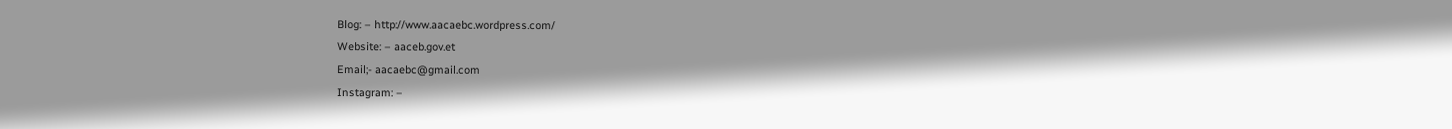Blog: – http://www.aacaebc.wordpress.com/
Website: – aaceb.gov.et
Email;- aacaebc@gmail.com
Instagram: –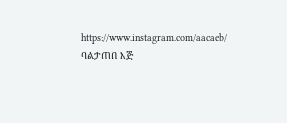https://www.instagram.com/aacaeb/
ባልታጠበ እጅ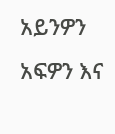አይንዎን አፍዎን እና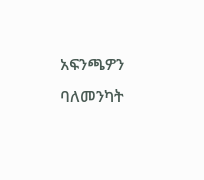አፍንጫዎን ባለመንካት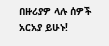በዙሪያዎ ላሉ ሰዎች አርአያ ይሁኑ!